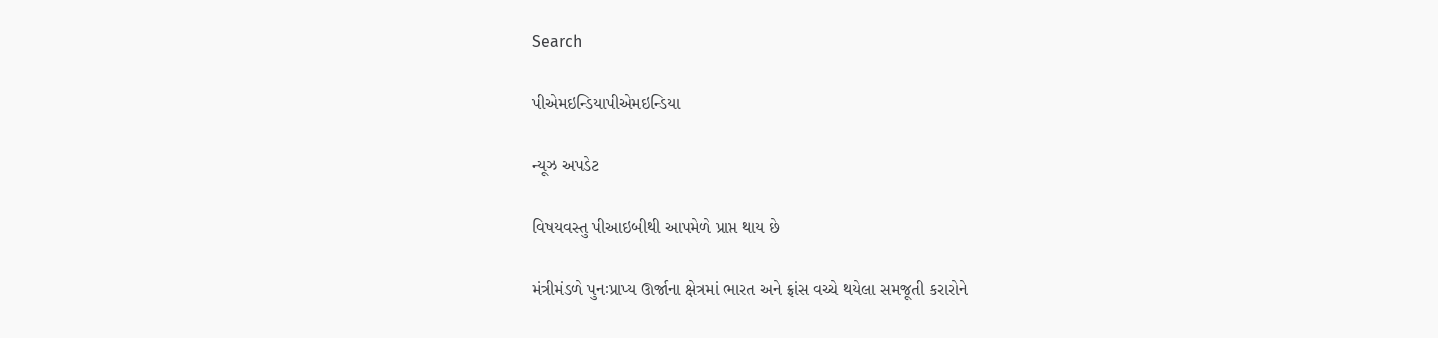Search

પીએમઇન્ડિયાપીએમઇન્ડિયા

ન્યૂઝ અપડેટ

વિષયવસ્તુ પીઆઇબીથી આપમેળે પ્રાપ્ત થાય છે

મંત્રીમંડળે પુનઃપ્રાપ્ય ઊર્જાના ક્ષેત્રમાં ભારત અને ફ્રાંસ વચ્ચે થયેલા સમજૂતી કરારોને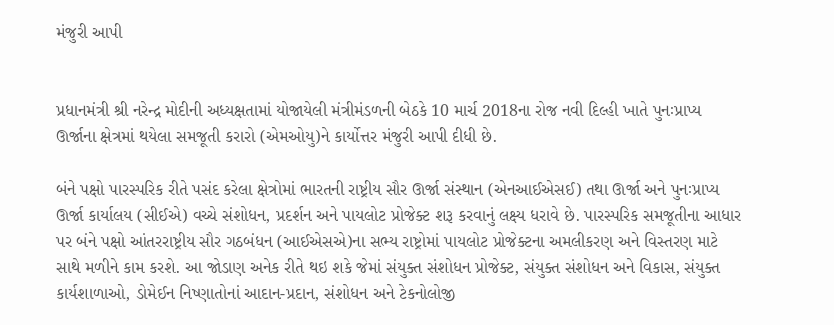મંજુરી આપી


પ્રધાનમંત્રી શ્રી નરેન્દ્ર મોદીની અધ્યક્ષતામાં યોજાયેલી મંત્રીમંડળની બેઠકે 10 માર્ચ 2018ના રોજ નવી દિલ્હી ખાતે પુનઃપ્રાપ્ય ઊર્જાના ક્ષેત્રમાં થયેલા સમજૂતી કરારો (એમઓયુ)ને કાર્યોત્તર મંજુરી આપી દીધી છે.

બંને પક્ષો પારસ્પરિક રીતે પસંદ કરેલા ક્ષેત્રોમાં ભારતની રાષ્ટ્રીય સૌર ઊર્જા સંસ્થાન (એનઆઈએસઈ) તથા ઊર્જા અને પુનઃપ્રાપ્ય ઊર્જા કાર્યાલય (સીઈએ) વચ્ચે સંશોધન, પ્રદર્શન અને પાયલોટ પ્રોજેક્ટ શરૂ કરવાનું લક્ષ્ય ધરાવે છે. પારસ્પરિક સમજૂતીના આધાર પર બંને પક્ષો આંતરરાષ્ટ્રીય સૌર ગઠબંધન (આઈએસએ)ના સભ્ય રાષ્ટ્રોમાં પાયલોટ પ્રોજેક્ટના અમલીકરણ અને વિસ્તરણ માટે સાથે મળીને કામ કરશે. આ જોડાણ અનેક રીતે થઇ શકે જેમાં સંયુક્ત સંશોધન પ્રોજેક્ટ, સંયુક્ત સંશોધન અને વિકાસ, સંયુક્ત કાર્યશાળાઓ, ડોમેઈન નિષ્ણાતોનાં આદાન-પ્રદાન, સંશોધન અને ટેકનોલોજી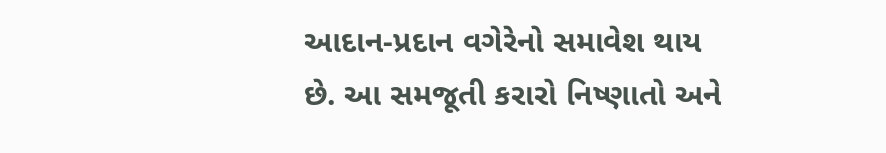આદાન-પ્રદાન વગેરેનો સમાવેશ થાય છે. આ સમજૂતી કરારો નિષ્ણાતો અને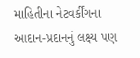માહિતીના નેટવર્કીંગના આદાન-પ્રદાનનું લક્ષ્ય પણ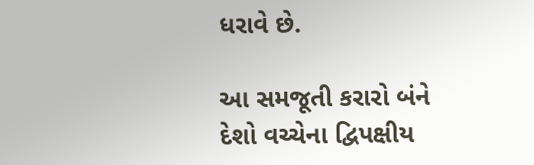ધરાવે છે.

આ સમજૂતી કરારો બંને દેશો વચ્ચેના દ્વિપક્ષીય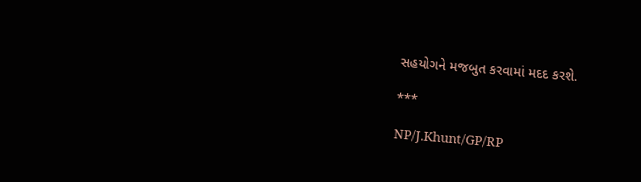સહયોગને મજબુત કરવામાં મદદ કરશે.

***

NP/J.Khunt/GP/RP